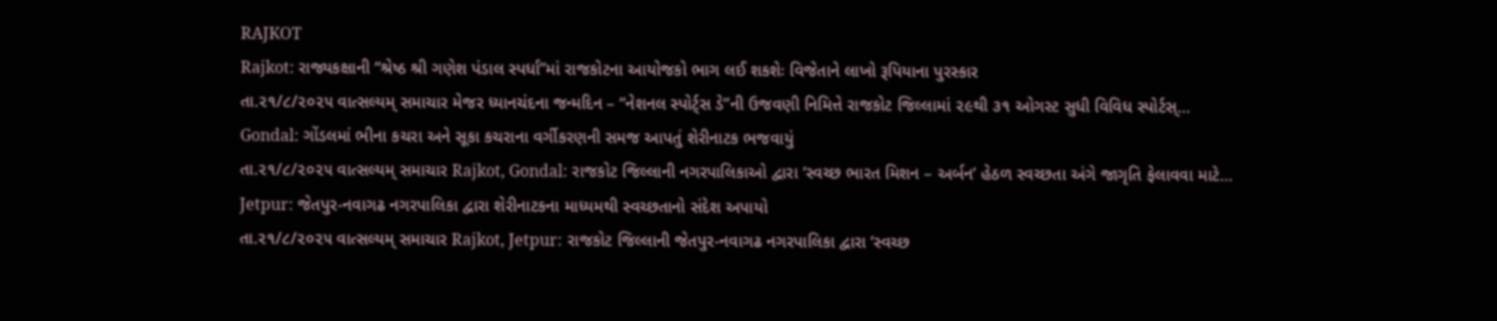RAJKOT
Rajkot: રાજ્યકક્ષાની “શ્રેષ્ઠ શ્રી ગણેશ પંડાલ સ્પર્ધા”માં રાજકોટના આયોજકો ભાગ લઈ શકશેઃ વિજેતાને લાખો રૂપિયાના પુરસ્કાર
તા.૨૧/૮/૨૦૨૫ વાત્સલ્યમ્ સમાચાર મેજર ધ્યાનચંદના જન્મદિન – “નેશનલ સ્પોર્ટ્સ ડે”ની ઉજવણી નિમિત્તે રાજકોટ જિલ્લામાં ૨૯થી ૩૧ ઓગસ્ટ સુધી વિવિધ સ્પોર્ટસ્…
Gondal: ગોંડલમાં ભીના કચરા અને સૂકા કચરાના વર્ગીકરણની સમજ આપતું શેરીનાટક ભજવાયું
તા.૨૧/૮/૨૦૨૫ વાત્સલ્યમ્ સમાચાર Rajkot, Gondal: રાજકોટ જિલ્લાની નગરપાલિકાઓ દ્વારા ‘સ્વચ્છ ભારત મિશન – અર્બન’ હેઠળ સ્વચ્છતા અંગે જાગૃતિ ફેલાવવા માટે…
Jetpur: જેતપુર-નવાગઢ નગરપાલિકા દ્વારા શેરીનાટકના માધ્યમથી સ્વચ્છતાનો સંદેશ અપાયો
તા.૨૧/૮/૨૦૨૫ વાત્સલ્યમ્ સમાચાર Rajkot, Jetpur: રાજકોટ જિલ્લાની જેતપુર-નવાગઢ નગરપાલિકા દ્વારા ‘સ્વચ્છ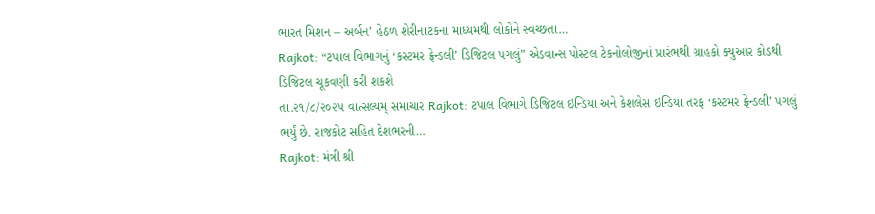ભારત મિશન – અર્બન’ હેઠળ શેરીનાટકના માધ્યમથી લોકોને સ્વચ્છતા…
Rajkot: “ટપાલ વિભાગનું ‘કસ્ટમર ફ્રેન્ડલી’ ડિજિટલ પગલું” એડવાન્સ પોસ્ટલ ટેકનોલોજીનાં પ્રારંભથી ગ્રાહકો ક્યુઆર કોડથી ડિજિટલ ચૂકવણી કરી શકશે
તા.૨૧/૮/૨૦૨૫ વાત્સલ્યમ્ સમાચાર Rajkot: ટપાલ વિભાગે ડિજિટલ ઇન્ડિયા અને કેશલેસ ઇન્ડિયા તરફ ‘કસ્ટમર ફ્રેન્ડલી’ પગલું ભર્યું છે. રાજકોટ સહિત દેશભરની…
Rajkot: મંત્રી શ્રી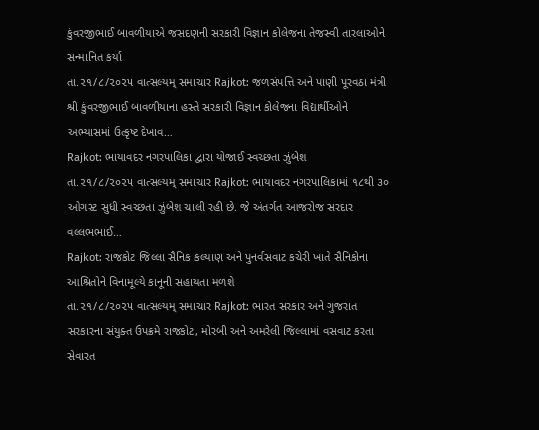કુંવરજીભાઈ બાવળીયાએ જસદણની સરકારી વિજ્ઞાન કોલેજના તેજસ્વી તારલાઓને સન્માનિત કર્યા
તા.૨૧/૮/૨૦૨૫ વાત્સલ્યમ્ સમાચાર Rajkot: જળસંપત્તિ અને પાણી પૂરવઠા મંત્રી શ્રી કુંવરજીભાઈ બાવળીયાના હસ્તે સરકારી વિજ્ઞાન કોલેજના વિદ્યાર્થીઓને અભ્યાસમાં ઉત્કૃષ્ટ દેખાવ…
Rajkot: ભાયાવદર નગરપાલિકા દ્વારા યોજાઈ સ્વચ્છતા ઝુંબેશ
તા.૨૧/૮/૨૦૨૫ વાત્સલ્યમ્ સમાચાર Rajkot: ભાયાવદર નગરપાલિકામાં ૧૮થી ૩૦ ઓગસ્ટ સુધી સ્વચ્છતા ઝુંબેશ ચાલી રહી છે. જે અંતર્ગત આજરોજ સરદાર વલ્લભભાઈ…
Rajkot: રાજકોટ જિલ્લા સૈનિક કલ્યાણ અને પુનર્વસવાટ કચેરી ખાતે સૈનિકોના આશ્રિતોને વિનામૂલ્યે કાનૂની સહાયતા મળશે
તા.૨૧/૮/૨૦૨૫ વાત્સલ્યમ્ સમાચાર Rajkot: ભારત સરકાર અને ગુજરાત સરકારના સંયુક્ત ઉપક્રમે રાજકોટ, મોરબી અને અમરેલી જિલ્લામાં વસવાટ કરતા સેવારત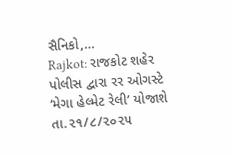સૈનિકો,…
Rajkot: રાજકોટ શહેર પોલીસ દ્વારા રર ઓગસ્ટે ‘મેગા હેલ્મેટ રેલી’ યોજાશે
તા.૨૧/૮/૨૦૨૫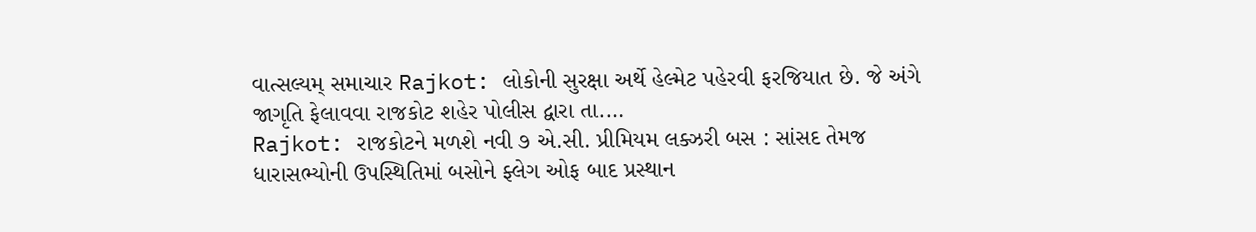વાત્સલ્યમ્ સમાચાર Rajkot: લોકોની સુરક્ષા અર્થે હેલ્મેટ પહેરવી ફરજિયાત છે. જે અંગે જાગૃતિ ફેલાવવા રાજકોટ શહેર પોલીસ દ્વારા તા.…
Rajkot: રાજકોટને મળશે નવી ૭ એ.સી. પ્રીમિયમ લક્ઝરી બસ : સાંસદ તેમજ ધારાસભ્યોની ઉપસ્થિતિમાં બસોને ફ્લેગ ઓફ બાદ પ્રસ્થાન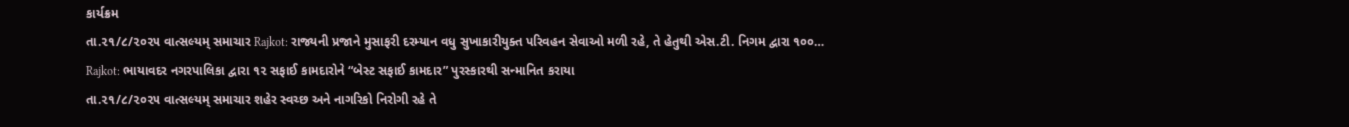કાર્યક્રમ
તા.૨૧/૮/૨૦૨૫ વાત્સલ્યમ્ સમાચાર Rajkot: રાજ્યની પ્રજાને મુસાફરી દરમ્યાન વધુ સુખાકારીયુક્ત પરિવહન સેવાઓ મળી રહે, તે હેતુથી એસ.ટી. નિગમ દ્વારા ૧૦૦…
Rajkot: ભાયાવદર નગરપાલિકા દ્વારા ૧૨ સફાઈ કામદારોને “બેસ્ટ સફાઈ કામદાર” પુરસ્કારથી સન્માનિત કરાયા
તા.૨૧/૮/૨૦૨૫ વાત્સલ્યમ્ સમાચાર શહેર સ્વચ્છ અને નાગરિકો નિરોગી રહે તે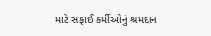માટે સફાઈ કર્મીઓનું શ્રમદાન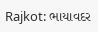Rajkot: ભાયાવદર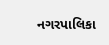નગરપાલિકા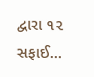દ્વારા ૧૨ સફાઈ…